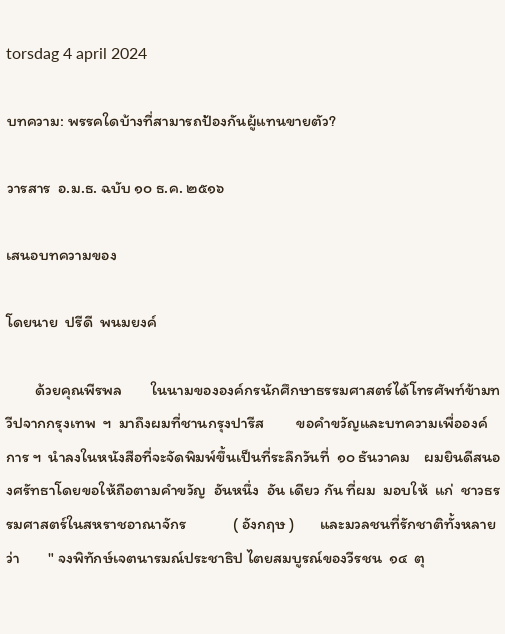torsdag 4 april 2024

บทความ: พรรคใดบ้างที่สามารถป้องกันผู้แทนขายตัว?

วารสาร  อ.ม.ธ. ฉบับ ๑๐ ธ.ค. ๒๕๑๖

เสนอบทความของ

โดยนาย  ปรีดี  พนมยงค์

        ด้วยคุณพีรพล        ในนามขององค์กรนักศึกษาธรรมศาสตร์ได้โทรศัพท์ข้ามทวีปจากกรุงเทพ  ฯ  มาถึงผมที่ชานกรุงปารีส         ขอคำขวัญและบทความเพื่อองค์การ ฯ  นำลงในหนังสือที่จะจัดพิมพ์ขึ้นเป็นที่ระลึกวันที่  ๑๐ ธันวาคม    ผมยินดีสนองศรัทธาโดยขอให้ถือตามคำขวัญ  อันหนึ่ง  อัน เดียว กัน ที่ผม  มอบให้  แก่  ชาวธรรมศาสตร์ในสหราชอาณาจักร             ( อังกฤษ )       และมวลชนที่รักชาติทั้งหลายว่า        " จงพิทักษ์เจตนารมณ์ประชาธิป ไตยสมบูรณ์ของวีรชน  ๑๔  ตุ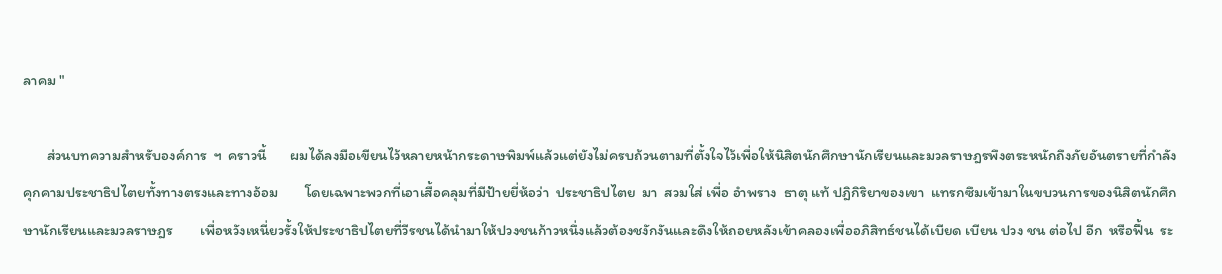ลาคม "

       ส่วนบทความสำหรับองค์การ  ฯ  คราวนี้       ผมได้ลงมือเขียนไว้หลายหน้ากระดาษพิมพ์แล้วแต่ยังไม่ครบถ้วนตามที่ตั้งใจไว้เพื่อให้นิสิตนักศึกษานักเรียนและมวลราษฎรพึงตระหนักถึงภัยอันตรายที่กำลังคุกคามประชาธิปไตยทั้งทางตรงและทางอ้อม        โดยเฉพาะพวกที่เอาเสื้อคลุมที่มีป้ายยี่ห้อว่า  ประชาธิปไตย  มา  สวมใส่ เพื่อ อำพราง  ธาตุ แท้ ปฎิกิริยาของเขา  แทรกซึมเข้ามาในขบวนการของนิสิตนักศึกษานักเรียนและมวลราษฎร        เพื่อหวังเหนี่ยวรั้งให้ประชาธิปไตยที่วีรชนได้นำมาให้ปวงชนก้าวหนึ่งแล้วต้องชงักงันและดึงให้ถอยหลังเข้าคลองเพื่ออภิสิทธ์ชนได้เบียด เบียน ปวง ชน ต่อไป อีก  หรือฟื้น  ระ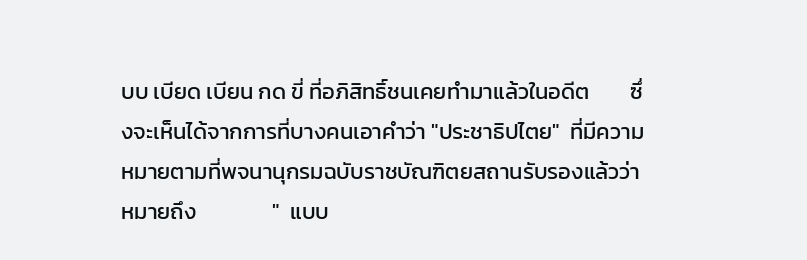บบ เบียด เบียน กด ขี่ ที่อภิสิทธิ์ชนเคยทำมาแล้วในอดีต        ซึ่งจะเห็นได้จากการที่บางคนเอาคำว่า "ประชาธิปไตย"  ที่มีความหมายตามที่พจนานุกรมฉบับราชบัณฑิตยสถานรับรองแล้วว่าหมายถึง               "  แบบ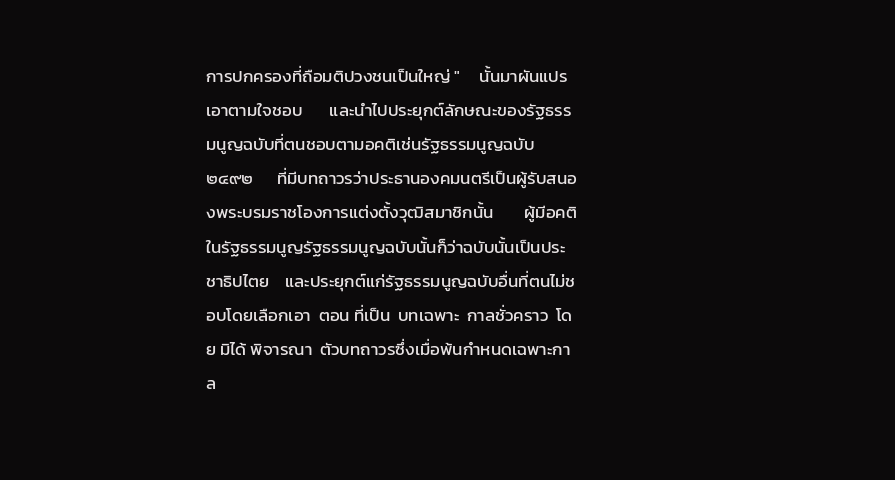การปกครองที่ถือมติปวงชนเป็นใหญ่ "     นั้นมาผันแปรเอาตามใจชอบ       และนำไปประยุกต์ลักษณะของรัฐธรรมนูญฉบับที่ตนชอบตามอคติเช่นรัฐธรรมนูญฉบับ  ๒๔๙๒      ที่มีบทถาวรว่าประธานองคมนตรีเป็นผู้รับสนองพระบรมราชโองการแต่งตั้งวุฒิสมาชิกนั้น        ผู้มีอคติในรัฐธรรมนูญรัฐธรรมนูญฉบับนั้นก็ว่าฉบับนั้นเป็นประชาธิปไตย    และประยุกต์แก่รัฐธรรมนูญฉบับอื่นที่ตนไม่ชอบโดยเลือกเอา  ตอน ที่เป็น  บทเฉพาะ  กาลชั่วคราว  โดย มิได้ พิจารณา  ตัวบทถาวรซึ่งเมื่อพ้นกำหนดเฉพาะกาล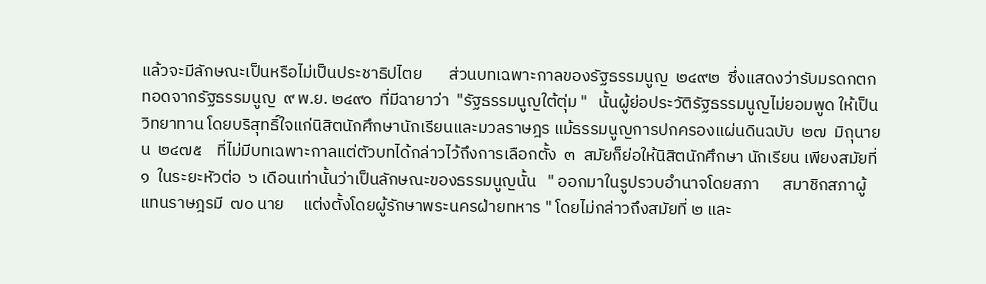แล้วจะมีลักษณะเป็นหรือไม่เป็นประชาธิปไตย       ส่วนบทเฉพาะกาลของรัฐธรรมนูญ  ๒๔๙๒  ซึ่งแสดงว่ารับมรดกตกทอดจากรัฐธรรมนูญ  ๙ พ.ย. ๒๔๙๐  ที่มีฉายาว่า  "รัฐธรรมนูญใต้ตุ่ม "   นั้นผู้ย่อประวัติรัฐธรรมนูญไม่ยอมพูด ให้เป็นวิทยาทาน โดยบริสุทธิ์ใจแก่นิสิตนักศึกษานักเรียนและมวลราษฎร แม้ธรรมนูญการปกครองแผ่นดินฉบับ  ๒๗  มิถุนายน  ๒๔๗๕    ที่ไม่มีบทเฉพาะกาลแต่ตัวบทได้กล่าวไว้ถึงการเลือกตั้ง  ๓  สมัยก็ย่อให้นิสิตนักศึกษา นักเรียน เพียงสมัยที่ ๑  ในระยะหัวต่อ  ๖ เดือนเท่านั้นว่าเป็นลักษณะของธรรมนูญนั้น   " ออกมาในรูปรวบอำนาจโดยสภา      สมาชิกสภาผู้แทนราษฎรมี  ๗๐ นาย     แต่งตั้งโดยผู้รักษาพระนครฝ่ายทหาร " โดยไม่กล่าวถึงสมัยที่ ๒ และ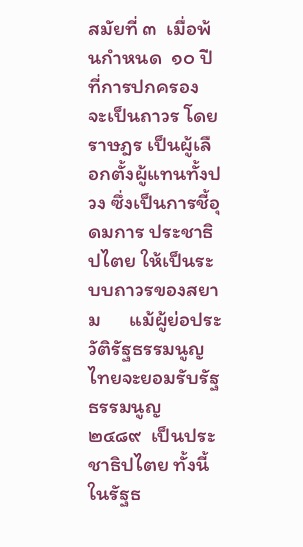สมัยที่ ๓  เมื่อพ้นกำหนด  ๑๐ ปี ที่การปกครอง จะเป็นถาวร โดยราษฎร เป็นผู้เลือกตั้งผู้แทนทั้งปวง ซึ่งเป็นการชี้อุดมการ ประชาธิปไตย ให้เป็นระบบถาวรของสยาม      แม้ผู้ย่อประวัติรัฐธรรมนูญไทยจะยอมรับรัฐธรรมนูญ  ๒๔๘๙  เป็นประชาธิปไตย ทั้งนี้ในรัฐธ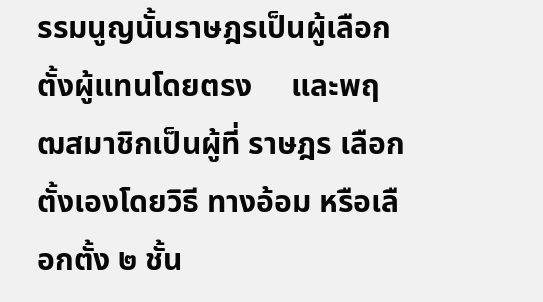รรมนูญนั้นราษฎรเป็นผู้เลือกตั้งผู้แทนโดยตรง     และพฤฒสมาชิกเป็นผู้ที่ ราษฎร เลือกตั้งเองโดยวิธี ทางอ้อม หรือเลือกตั้ง ๒ ชั้น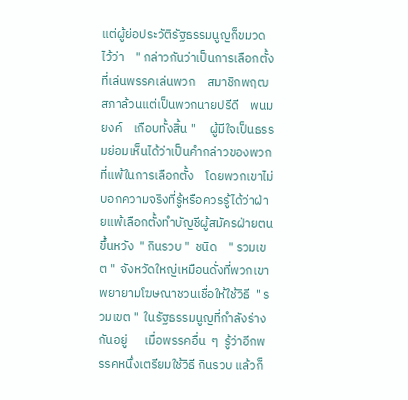แต่ผู้ย่อประวัติรัฐธรรมนูญก็ขมวดไว้ว่า    " กล่าวกันว่าเป็นการเลือกตั้งที่เล่นพรรคเล่นพวก    สมาชิกพฤฒสภาล้วนแต่เป็นพวกนายปรีดี    พนมยงค์    เกือบทั้งสิ้น "     ผู้มีใจเป็นธรรมย่อมเห็นได้ว่าเป็นคำกล่าวของพวกที่แพ้ในการเลือกตั้ง    โดยพวกเขาไม่บอกความจริงที่รู้หรือควรรู้ได้ว่าฝ่ายแพ้เลือกตั้งทำบัญชีผู้สมัครฝ่ายตนขึ้นหวัง  " กินรวบ "  ชนิด    " รวมเขต "  จังหวัดใหญ่เหมือนดั่งที่พวกเขาพยายามโฆษณาชวนเชื่อให้ใช้วิธี  " รวมเขต "  ในรัฐธรรมนูญที่กำลังร่างกันอยู่      เมื่อพรรคอื่น  ๆ  รู้ว่าอีกพรรคหนึ่งเตรียมใช้วิธี กินรวบ แล้วก็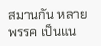สมานกัน หลาย พรรค เป็นแน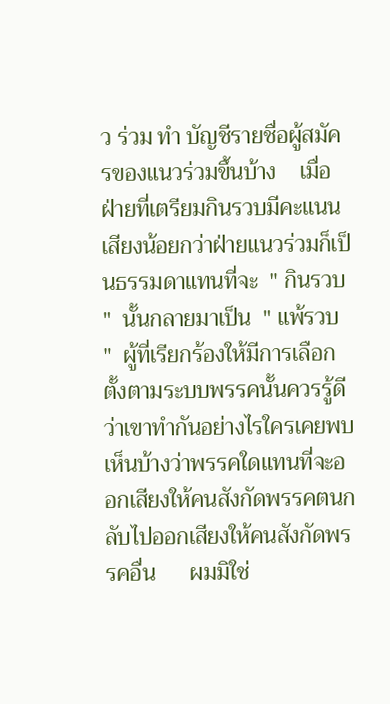ว ร่วม ทำ บัญชีรายชื่อผู้สมัครของแนวร่วมขึ้นบ้าง    เมื่อฝ่ายที่เตรียมกินรวบมีคะแนนเสียงน้อยกว่าฝ่ายแนวร่วมก็เป็นธรรมดาแทนที่จะ  " กินรวบ "  นั้นกลายมาเป็น  " แพ้รวบ "  ผู้ที่เรียกร้องให้มีการเลือกตั้งตามระบบพรรคนั้นควรรู้ดีว่าเขาทำกันอย่างไรใครเคยพบเห็นบ้างว่าพรรคใดแทนที่จะออกเสียงให้คนสังกัดพรรคตนกลับไปออกเสียงให้คนสังกัดพรรคอื่น      ผมมิใช่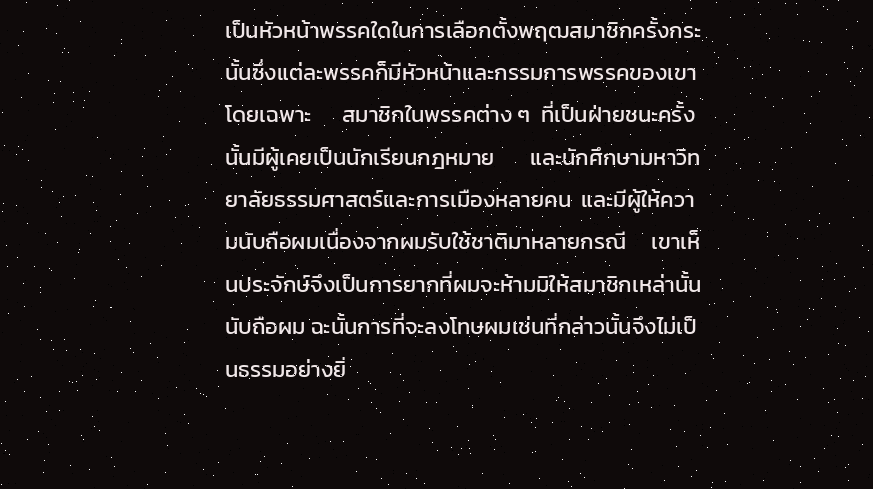เป็นหัวหน้าพรรคใดในการเลือกตั้งพฤฒสมาชิกครั้งกระนั้นซึ่งแต่ละพรรคก็มีหัวหน้าและกรรมการพรรคของเขาโดยเฉพาะ      สมาชิกในพรรคต่าง ๆ  ที่เป็นฝ่ายชนะครั้งนั้นมีผู้เคยเป็นนักเรียนกฎหมาย       และนักศึกษามหาวิทยาลัยธรรมศาสตร์และการเมืองหลายคน  และมีผู้ให้ความนับถือผมเนื่องจากผมรับใช้ชาติมาหลายกรณี     เขาเห็นประจักษ์จึงเป็นการยากที่ผมจะห้ามมิให้สมาชิกเหล่านั้น  นับถือผม ฉะนั้นการที่จะลงโทษผมเช่นที่กล่าวนั้นจึงไม่เป็นธรรมอย่างยิ่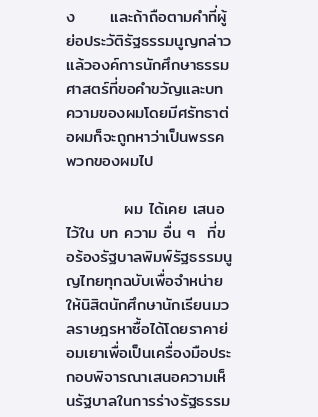ง      และถ้าถือตามคำที่ผู้ย่อประวัติรัฐธรรมนูญกล่าวแล้วองค์การนักศึกษาธรรมศาสตร์ที่ขอคำขวัญและบทความของผมโดยมีศรัทธาต่อผมก็จะถูกหาว่าเป็นพรรคพวกของผมไป

          ผม ได้เคย เสนอ ไว้ใน บท ความ อื่น ๆ  ที่ขอร้องรัฐบาลพิมพ์รัฐธรรมนูญไทยทุกฉบับเพื่อจำหน่ายให้นิสิตนักศึกษานักเรียนมวลราษฎรหาซื้อได้โดยราคาย่อมเยาเพื่อเป็นเครื่องมือประกอบพิจารณาเสนอความเห็นรัฐบาลในการร่างรัฐธรรม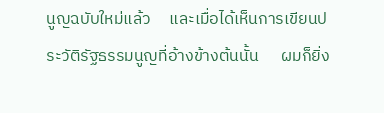นูญฉบับใหม่แล้ว     และเมื่อได้เห็นการเขียนประวัติรัฐธรรมนูญที่อ้างข้างต้นนั้น      ผมก็ยิ่ง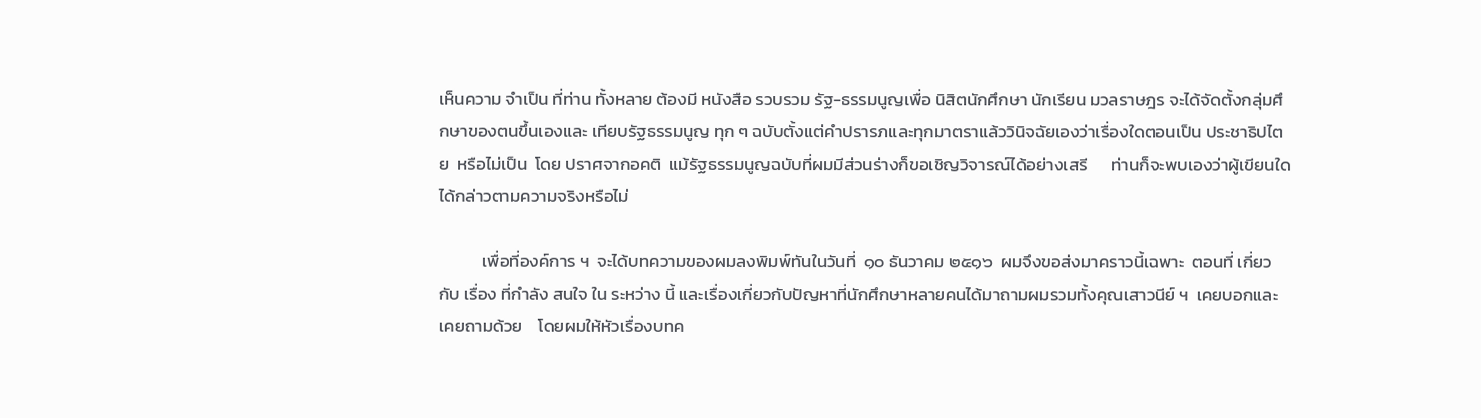เห็นความ จำเป็น ที่ท่าน ทั้งหลาย ต้องมี หนังสือ รวบรวม รัฐ-ธรรมนูญเพื่อ นิสิตนักศึกษา นักเรียน มวลราษฎร จะได้จัดตั้งกลุ่มศึกษาของตนขึ้นเองและ เทียบรัฐธรรมนูญ ทุก ๆ ฉบับตั้งแต่คำปรารภและทุกมาตราแล้ววินิจฉัยเองว่าเรื่องใดตอนเป็น ประชาธิปไตย  หรือไม่เป็น  โดย ปราศจากอคติ  แม้รัฐธรรมนูญฉบับที่ผมมีส่วนร่างก็ขอเชิญวิจารณ์ได้อย่างเสรี      ท่านก็จะพบเองว่าผู้เขียนใดได้กล่าวตามความจริงหรือไม่

           เพื่อที่องค์การ ฯ  จะได้บทความของผมลงพิมพ์ทันในวันที่  ๑๐ ธันวาคม ๒๕๑๖  ผมจึงขอส่งมาคราวนี้เฉพาะ  ตอนที่ เกี่ยวกับ เรื่อง ที่กำลัง สนใจ ใน ระหว่าง นี้ และเรื่องเกี่ยวกับปัญหาที่นักศึกษาหลายคนได้มาถามผมรวมทั้งคุณเสาวนีย์ ฯ  เคยบอกและเคยถามด้วย    โดยผมให้หัวเรื่องบทค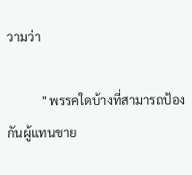วามว่า

           " พรรคใดบ้างที่สามารถป้องกันผู้แทนขาย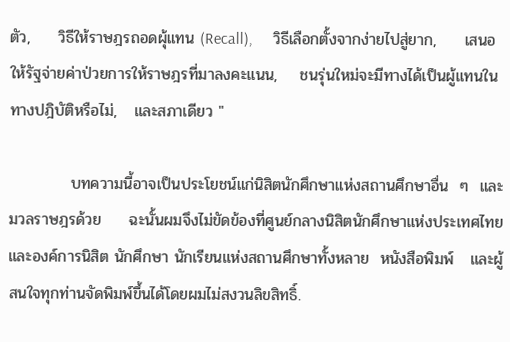ตัว,     วิธีให้ราษฎรถอดผุ้แทน (Recall),     วิธีเลือกตั้งจากง่ายไปสู่ยาก,     เสนอให้รัฐจ่ายค่าป่วยการให้ราษฎรที่มาลงคะแนน,    ชนรุ่นใหม่จะมีทางได้เป็นผู้แทนในทางปฎิบัติหรือไม่,   และสภาเดียว "

           บทความนี้อาจเป็นประโยชน์แก่นิสิตนักศึกษาแห่งสถานศึกษาอื่น  ๆ  และมวลราษฎรด้วย     ฉะนั้นผมจึงไม่ขัดข้องที่ศูนย์กลางนิสิตนักศึกษาแห่งประเทศไทย    และองค์การนิสิต นักศึกษา นักเรียนแห่งสถานศึกษาทั้งหลาย  หนังสือพิมพ์   และผู้สนใจทุกท่านจัดพิมพ์ขึ้นได้โดยผมไม่สงวนลิขสิทธิ์.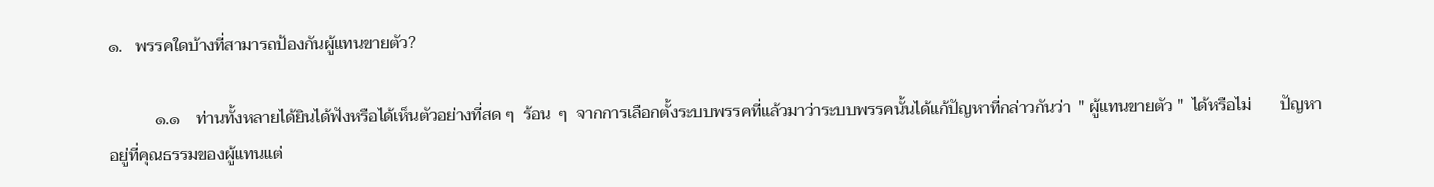๑.   พรรคใดบ้างที่สามารถป้องกันผู้แทนขายตัว?

           ๑.๑    ท่านทั้งหลายได้ยินได้ฟังหรือได้เห็นตัวอย่างที่สด ๆ  ร้อน  ๆ  จากการเลือกตั้งระบบพรรคที่แล้วมาว่าระบบพรรคนั้นได้แก้ปัญหาที่กล่าวกันว่า  " ผู้แทนขายตัว "  ได้หรือไม่       ปัญหาอยู่ที่คุณธรรมของผู้แทนแต่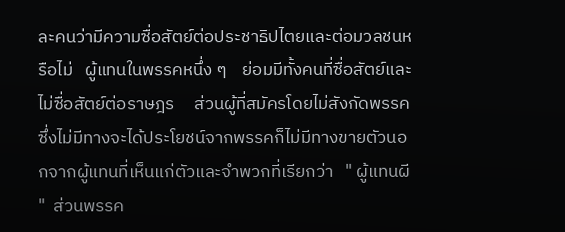ละคนว่ามีความซื่อสัตย์ต่อประชาธิปไตยและต่อมวลชนหรือไม่   ผู้แทนในพรรคหนึ่ง ๆ    ย่อมมีทั้งคนที่ซื่อสัตย์และไม่ซื่อสัตย์ต่อราษฎร     ส่วนผู้ที่สมัครโดยไม่สังกัดพรรคซึ่งไม่มีทางจะได้ประโยชน์จากพรรคก็ไม่มีทางขายตัวนอกจากผู้แทนที่เห็นแก่ตัวและจำพวกที่เรียกว่า   " ผู้แทนผี "  ส่วนพรรค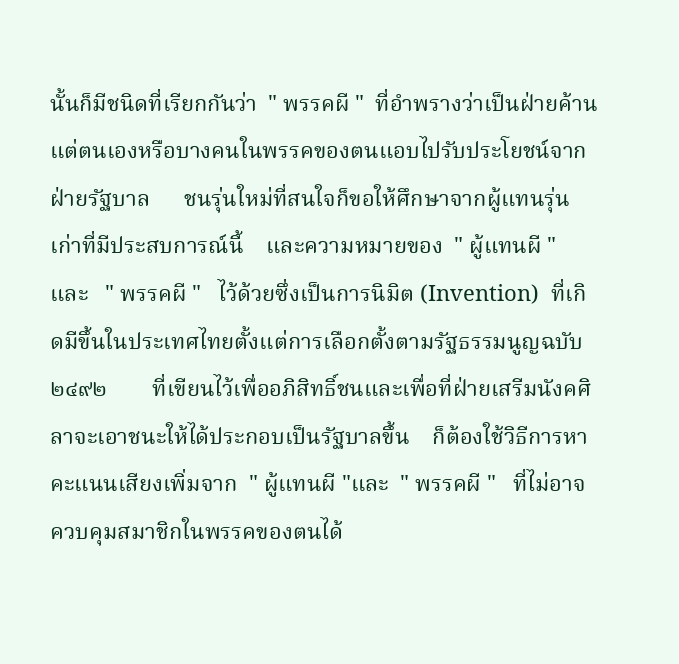นั้นก็มีชนิดที่เรียกกันว่า  " พรรคผี "  ที่อำพรางว่าเป็นฝ่ายค้านแต่ตนเองหรือบางคนในพรรคของตนแอบไปรับประโยชน์จากฝ่ายรัฐบาล      ชนรุ่นใหม่ที่สนใจก็ขอให้ศึกษาจากผู้แทนรุ่นเก่าที่มีประสบการณ์นี้    และความหมายของ  " ผู้แทนผี "   และ   " พรรคผี "   ไว้ด้วยซึ่งเป็นการนิมิต (Invention)  ที่เกิดมีขึ้นในประเทศไทยตั้งแต่การเลือกตั้งตามรัฐธรรมนูญฉบับ  ๒๔๙๒        ที่เขียนไว้เพื่ออภิสิทธิ์ชนและเพื่อที่ฝ่ายเสรีมนังคศิลาจะเอาชนะให้ได้ประกอบเป็นรัฐบาลขึ้น    ก็ต้องใช้วิธีการหาคะแนนเสียงเพิ่มจาก  " ผู้แทนผี "และ  " พรรคผี "   ที่ไม่อาจควบคุมสมาชิกในพรรคของตนได้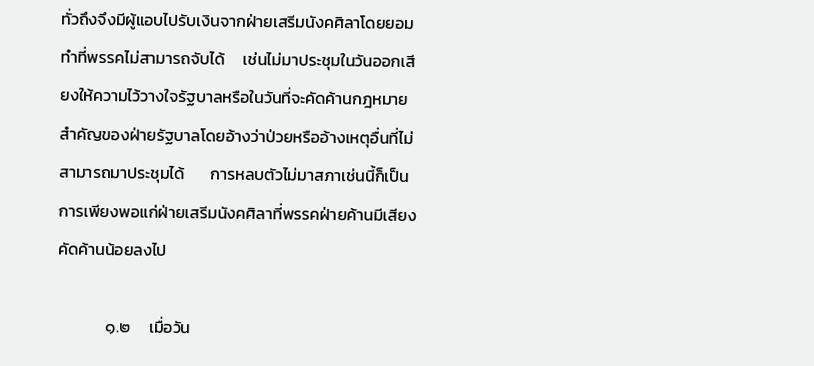ทั่วถึงจึงมีผู้แอบไปรับเงินจากฝ่ายเสรีมนังคศิลาโดยยอมทำที่พรรคไม่สามารถจับได้     เช่นไม่มาประชุมในวันออกเสียงให้ความไว้วางใจรัฐบาลหรือในวันที่จะคัดค้านกฎหมายสำคัญของฝ่ายรัฐบาลโดยอ้างว่าป่วยหรืออ้างเหตุอื่นที่ไม่สามารถมาประชุมได้       การหลบตัวไม่มาสภาเช่นนี้ก็เป็นการเพียงพอแก่ฝ่ายเสรีมนังคศิลาที่พรรคฝ่ายค้านมีเสียงคัดค้านน้อยลงไป

             ๑.๒     เมื่อวัน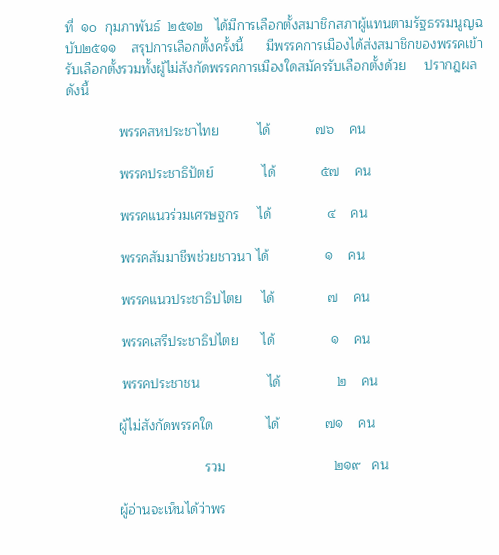ที่  ๑๐  กุมภาพันธ์  ๒๕๑๒   ได้มีการเลือกตั้งสมาชิกสภาผู้แทนตามรัฐธรรมนูญฉบับ๒๕๑๑    สรุปการเลือกตั้งครั้งนี้      มีพรรคการเมืองได้ส่งสมาชิกของพรรคเข้ารับเลือกตั้งรวมทั้งผู้ไม่สังกัดพรรคการเมืองใดสมัครรับเลือกตั้งด้วย     ปรากฎผลดังนี้

              พรรคสหประชาไทย          ได้            ๗๖    คน

              พรรคประชาธิปัตย์             ได้            ๕๗    คน

              พรรคแนวร่วมเศรษฐกร     ได้               ๔    คน

              พรรคสัมมาชีพช่วยชาวนา ได้               ๑    คน

              พรรคแนวประชาธิปไตย     ได้              ๗    คน

              พรรคเสรีประชาธิปไตย      ได้               ๑    คน

              พรรคประชาชน                  ได้               ๒    คน

             ผู้ไม่สังกัดพรรคใด              ได้            ๗๑    คน

                                    รวม                             ๒๑๙   คน

             ผู้อ่านจะเห็นได้ว่าพร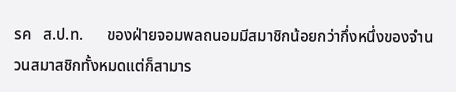รค   ส.ป.ท.      ของฝ่ายจอมพลถนอมมีสมาชิกน้อยกว่ากึ่งหนึ่งของจำนวนสมาสชิกทั้งหมดแต่ก็สามาร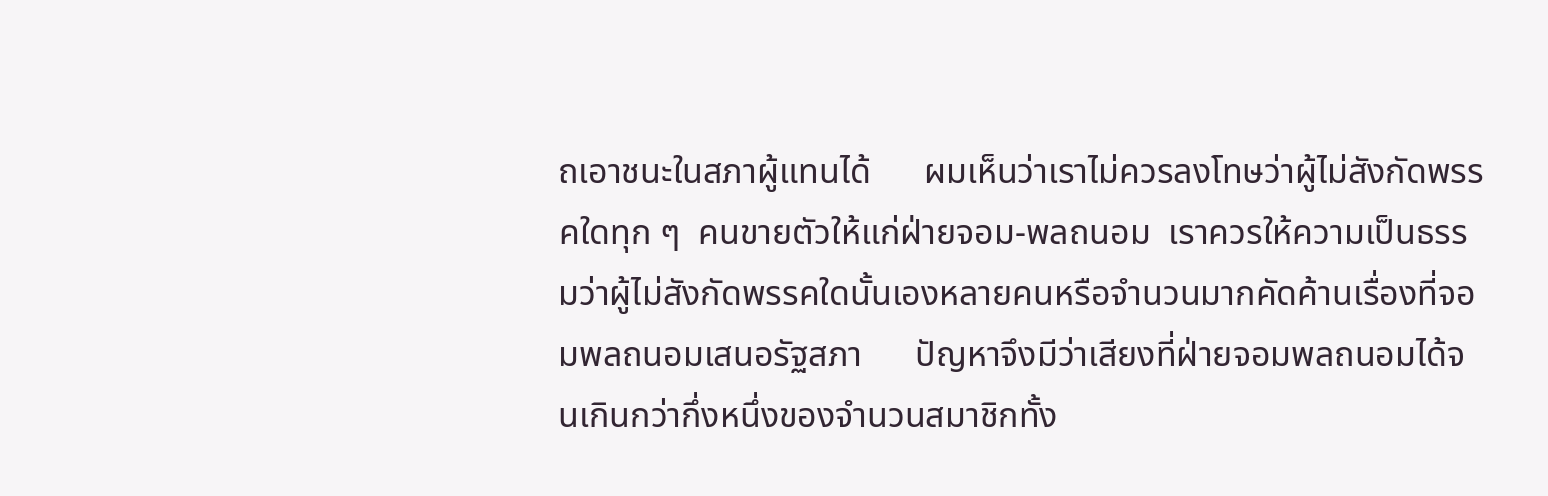ถเอาชนะในสภาผู้แทนได้      ผมเห็นว่าเราไม่ควรลงโทษว่าผู้ไม่สังกัดพรรคใดทุก ๆ  คนขายตัวให้แก่ฝ่ายจอม-พลถนอม  เราควรให้ความเป็นธรรมว่าผู้ไม่สังกัดพรรคใดนั้นเองหลายคนหรือจำนวนมากคัดค้านเรื่องที่จอมพลถนอมเสนอรัฐสภา      ปัญหาจึงมีว่าเสียงที่ฝ่ายจอมพลถนอมได้จนเกินกว่ากึ่งหนึ่งของจำนวนสมาชิกทั้ง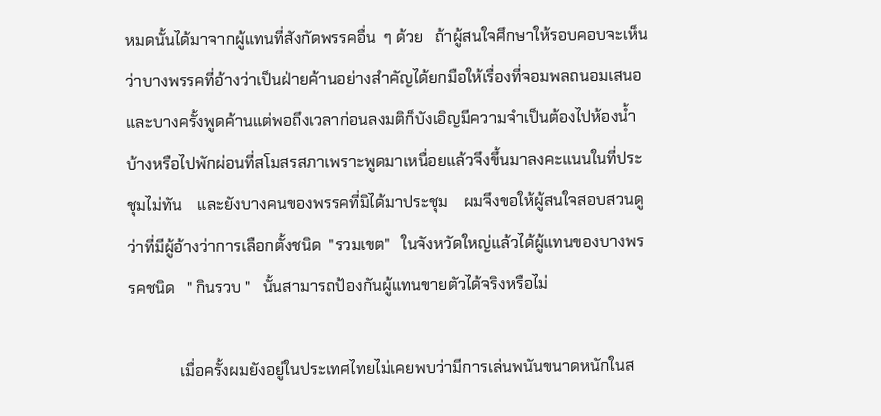หมดนั้นได้มาจากผู้แทนที่สังกัดพรรคอื่น  ๆ ด้วย   ถ้าผู้สนใจศึกษาให้รอบคอบจะเห็นว่าบางพรรคที่อ้างว่าเป็นฝ่ายค้านอย่างสำคัญได้ยกมือให้เรื่องที่จอมพลถนอมเสนอ      และบางครั้งพูดค้านแต่พอถึงเวลาก่อนลงมติก็บังเอิญมีความจำเป็นต้องไปห้องน้ำบ้างหรือไปพักผ่อนที่สโมสรสภาเพราะพูดมาเหนื่อยแล้วจึงขึ้นมาลงคะแนนในที่ประชุมไม่ทัน    และยังบางคนของพรรคที่มิได้มาประชุม    ผมจึงขอให้ผู้สนใจสอบสวนดูว่าที่มีผู้อ้างว่าการเลือกตั้งชนิด  "รวมเขต"   ในจังหวัดใหญ่แล้วได้ผู้แทนของบางพรรคชนิด   " กินรวบ "   นั้นสามารถป้องกันผู้แทนขายตัวได้จริงหรือไม่

             เมื่อครั้งผมยังอยู่ในประเทศไทยไม่เคยพบว่ามีการเล่นพนันขนาดหนักในส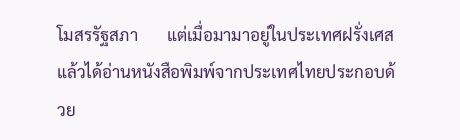โมสรรัฐสภา       แต่เมื่อมามาอยู่ในประเทศฝรั่งเศสแล้วได้อ่านหนังสือพิมพ์จากประเทศไทยประกอบด้วย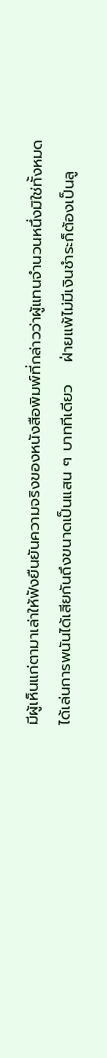มีผู้เห็นแก่ตามาเล่าให้ฟังยืนยันความจริงของหนังสือพิมพ์ที่กล่าวว่าผู้แทนจำนวนหนึ่งมิใช่ทั้งหมด     ได้เล่นการพนันได้เสียกันถึงขนาดเป็นแสน ๆ บาททีเดียว    ฝ่ายแพ้ไม่มีเงินชำระก็ต้องเป็นลู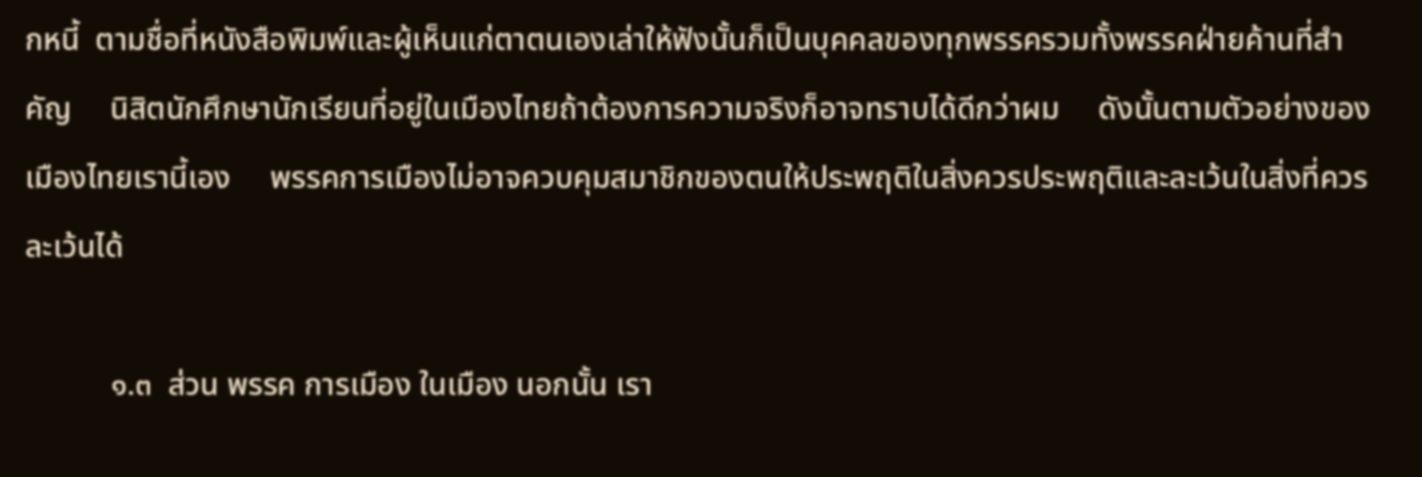กหนี้  ตามชื่อที่หนังสือพิมพ์และผู้เห็นแก่ตาตนเองเล่าให้ฟังนั้นก็เป็นบุคคลของทุกพรรครวมทั้งพรรคฝ่ายค้านที่สำคัญ     นิสิตนักศึกษานักเรียนที่อยู่ในเมืองไทยถ้าต้องการความจริงก็อาจทราบได้ดีกว่าผม     ดังนั้นตามตัวอย่างของเมืองไทยเรานี้เอง     พรรคการเมืองไม่อาจควบคุมสมาชิกของตนให้ประพฤติในสิ่งควรประพฤติและละเว้นในสิ่งที่ควรละเว้นได้

           ๑.๓  ส่วน พรรค การเมือง ในเมือง นอกนั้น เรา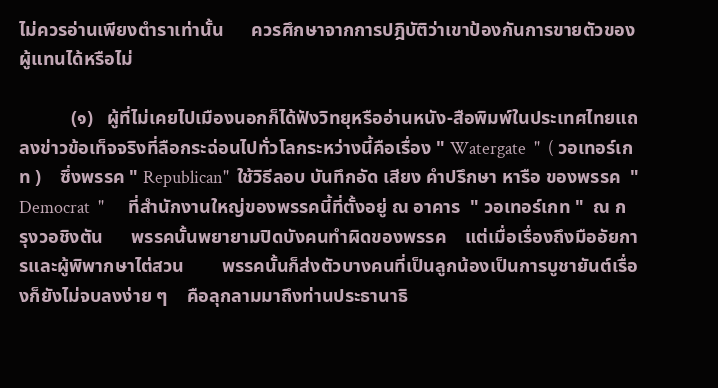ไม่ควรอ่านเพียงตำราเท่านั้น      ควรศึกษาจากการปฎิบัติว่าเขาป้องกันการขายตัวของผู้แทนได้หรือไม่

           (๑)   ผู้ที่ไม่เคยไปเมืองนอกก็ได้ฟังวิทยุหรืออ่านหนัง-สือพิมพ์ในประเทศไทยแถลงข่าวข้อเท็จจริงที่ลือกระฉ่อนไปทั่วโลกระหว่างนี้คือเรื่อง " Watergate  "  ( วอเทอร์เกท )    ซึ่งพรรค " Republican"  ใช้วิธีลอบ บันทึกอัด เสียง คำปรึกษา หารือ ของพรรค  " Democrat  "      ที่สำนักงานใหญ่ของพรรคนี้ที่ตั้งอยู่ ณ อาคาร  " วอเทอร์เกท "  ณ กรุงวอชิงตัน      พรรคนั้นพยายามปิดบังคนทำผิดของพรรค    แต่เมื่อเรื่องถึงมืออัยการและผู้พิพากษาไต่สวน        พรรคนั้นก็ส่งตัวบางคนที่เป็นลูกน้องเป็นการบูชายันต์เรื่องก็ยังไม่จบลงง่าย ๆ    คือลุกลามมาถึงท่านประธานาธิ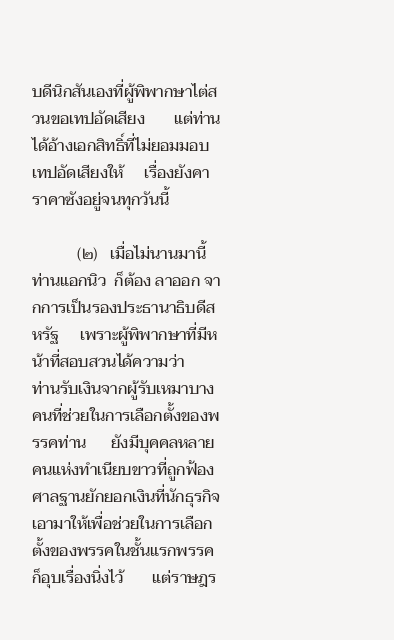บดีนิกสันเองที่ผู้พิพากษาไต่สวนขอเทปอัดเสียง       แต่ท่านได้อ้างเอกสิทธิ์ที่ไม่ยอมมอบเทปอัดเสียงให้     เรื่องยังคาราคาซังอยู่จนทุกวันนี้

           (๒)   เมื่อไม่นานมานี้  ท่านแอกนิว  ก็ต้อง ลาออก จากการเป็นรองประธานาธิบดีสหรัฐ     เพราะผู้พิพากษาที่มีหน้าที่สอบสวนได้ความว่า     ท่านรับเงินจากผู้รับเหมาบางคนที่ช่วยในการเลือกตั้งของพรรคท่าน      ยังมีบุคคลหลายคนแห่งทำเนียบขาวที่ถูกฟ้องศาลฐานยักยอกเงินที่นักธุรกิจเอามาให้เพื่อช่วยในการเลือกตั้งของพรรคในชั้นแรกพรรคก็อุบเรื่องนิ่งไว้       แต่ราษฎร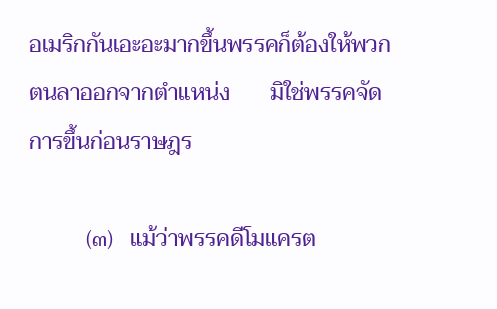อเมริกกันเอะอะมากขึ้นพรรคก็ต้องให้พวกตนลาออกจากตำแหน่ง       มิใช่พรรคจัดการขึ้นก่อนราษฎร

          (๓)   แม้ว่าพรรคดีโมแครต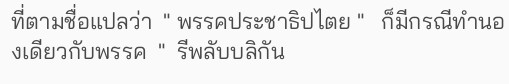ที่ตามชื่อแปลว่า  " พรรคประชาธิปไตย "   ก็มีกรณีทำนองเดียวกับพรรค  "  รีพลับบลิกัน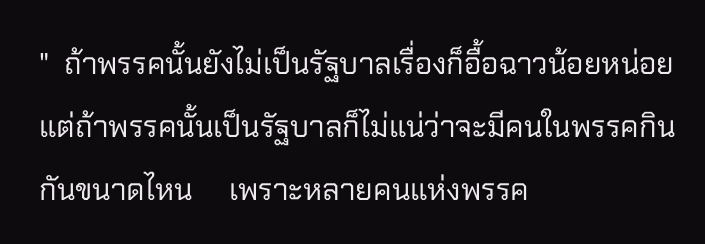"  ถ้าพรรคนั้นยังไม่เป็นรัฐบาลเรื่องก็อื้อฉาวน้อยหน่อย     แต่ถ้าพรรคนั้นเป็นรัฐบาลก็ไม่แน่ว่าจะมีคนในพรรคกินกันขนาดไหน     เพราะหลายคนแห่งพรรค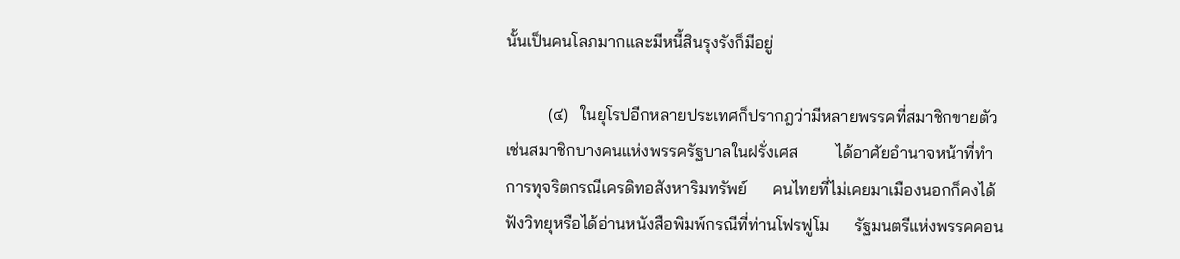นั้นเป็นคนโลภมากและมีหนี้สินรุงรังก็มีอยู่

          (๔)   ในยุโรปอีกหลายประเทศก็ปรากฎว่ามีหลายพรรคที่สมาชิกขายตัว       เช่นสมาชิกบางคนแห่งพรรครัฐบาลในฝรั่งเศส         ได้อาศัยอำนาจหน้าที่ทำการทุจริตกรณีเครดิทอสังหาริมทรัพย์      คนไทยที่ไม่เคยมาเมืองนอกก็คงได้ฟังวิทยุหรือได้อ่านหนังสือพิมพ์กรณีที่ท่านโฟรฟูโม      รัฐมนตรีแห่งพรรคคอน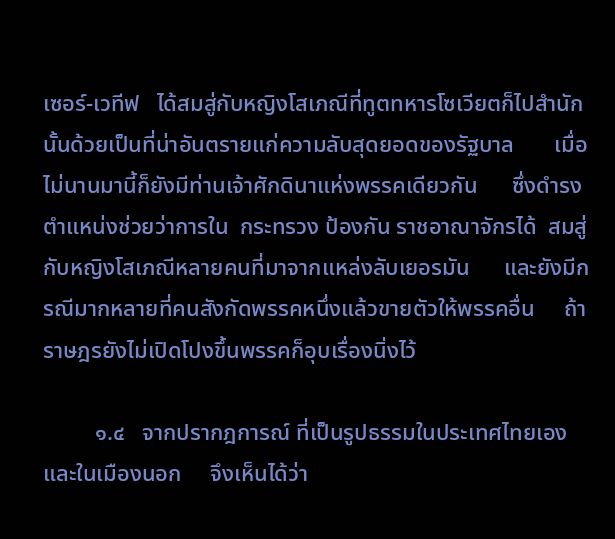เซอร์-เวทีฟ   ได้สมสู่กับหญิงโสเภณีที่ทูตทหารโซเวียตก็ไปสำนักนั้นด้วยเป็นที่น่าอันตรายแก่ความลับสุดยอดของรัฐบาล       เมื่อไม่นานมานี้ก็ยังมีท่านเจ้าศักดินาแห่งพรรคเดียวกัน      ซึ่งดำรงตำแหน่งช่วยว่าการใน  กระทรวง ป้องกัน ราชอาณาจักรได้  สมสู่กับหญิงโสเภณีหลายคนที่มาจากแหล่งลับเยอรมัน      และยังมีกรณีมากหลายที่คนสังกัดพรรคหนึ่งแล้วขายตัวให้พรรคอื่น     ถ้าราษฎรยังไม่เปิดโปงขึ้นพรรคก็อุบเรื่องนิ่งไว้

         ๑.๔   จากปรากฎการณ์ ที่เป็นรูปธรรมในประเทศไทยเองและในเมืองนอก     จึงเห็นได้ว่า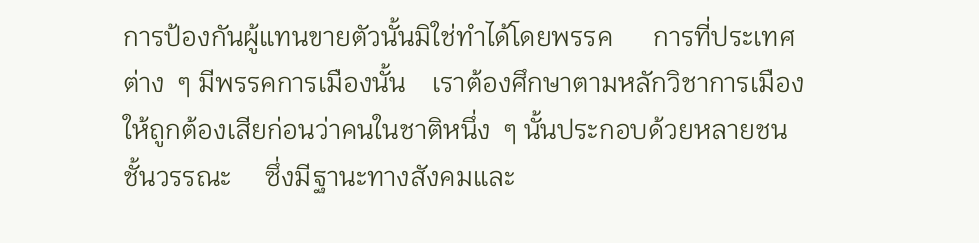การป้องกันผู้แทนขายตัวนั้นมิใช่ทำได้โดยพรรค      การที่ประเทศต่าง  ๆ มีพรรคการเมืองนั้น    เราต้องศึกษาตามหลักวิชาการเมืองให้ถูกต้องเสียก่อนว่าคนในชาติหนึ่ง  ๆ นั้นประกอบด้วยหลายชนชั้นวรรณะ     ซึ่งมีฐานะทางสังคมและ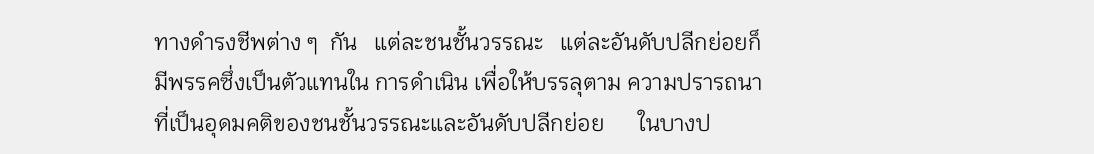ทางดำรงชีพต่าง ๆ  กัน   แต่ละชนชั้นวรรณะ   แต่ละอันดับปลีกย่อยก็มีพรรคซึ่งเป็นตัวแทนใน การดำเนิน เพื่อให้บรรลุตาม ความปรารถนาที่เป็นอุดมคติของชนชั้นวรรณะและอันดับปลีกย่อย      ในบางป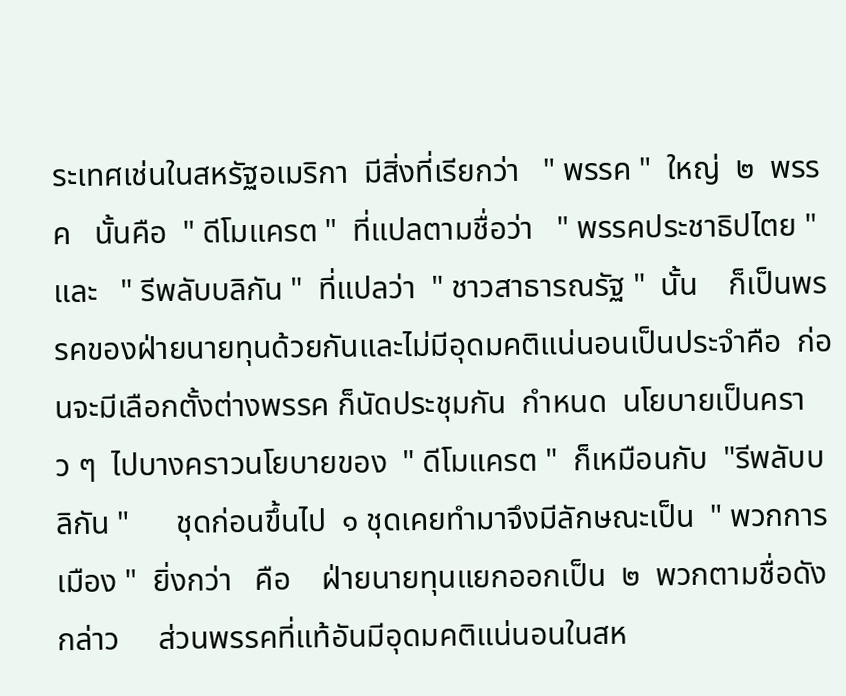ระเทศเช่นในสหรัฐอเมริกา  มีสิ่งที่เรียกว่า   " พรรค "  ใหญ่  ๒  พรรค   นั้นคือ  " ดีโมแครต "  ที่แปลตามชื่อว่า   " พรรคประชาธิปไตย "  และ   " รีพลับบลิกัน "  ที่แปลว่า  " ชาวสาธารณรัฐ "  นั้น    ก็เป็นพรรคของฝ่ายนายทุนด้วยกันและไม่มีอุดมคติแน่นอนเป็นประจำคือ  ก่อนจะมีเลือกตั้งต่างพรรค ก็นัดประชุมกัน  กำหนด  นโยบายเป็นคราว ๆ  ไปบางคราวนโยบายของ  " ดีโมแครต "  ก็เหมือนกับ  "รีพลับบลิกัน "      ชุดก่อนขึ้นไป  ๑ ชุดเคยทำมาจึงมีลักษณะเป็น  " พวกการเมือง "  ยิ่งกว่า   คือ    ฝ่ายนายทุนแยกออกเป็น  ๒  พวกตามชื่อดังกล่าว     ส่วนพรรคที่แท้อันมีอุดมคติแน่นอนในสห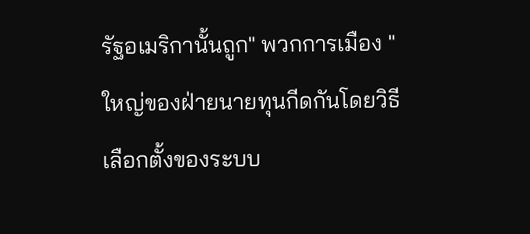รัฐอเมริกานั้นถูก" พวกการเมือง "   ใหญ่ของฝ่ายนายทุนกีดกันโดยวิธีเลือกตั้งของระบบ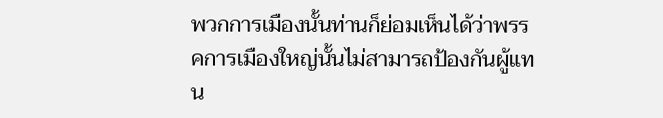พวกการเมืองนั้นท่านก็ย่อมเห็นได้ว่าพรรคการเมืองใหญ่นั้นไม่สามารถป้องกันผู้แทน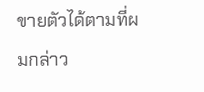ขายตัวได้ตามที่ผมกล่าว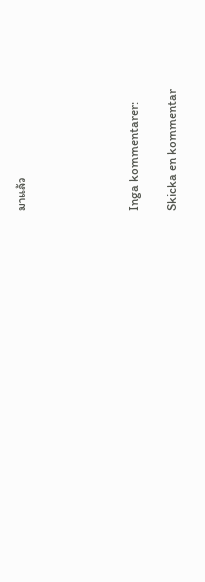มาแล้ว





Inga kommentarer:

Skicka en kommentar